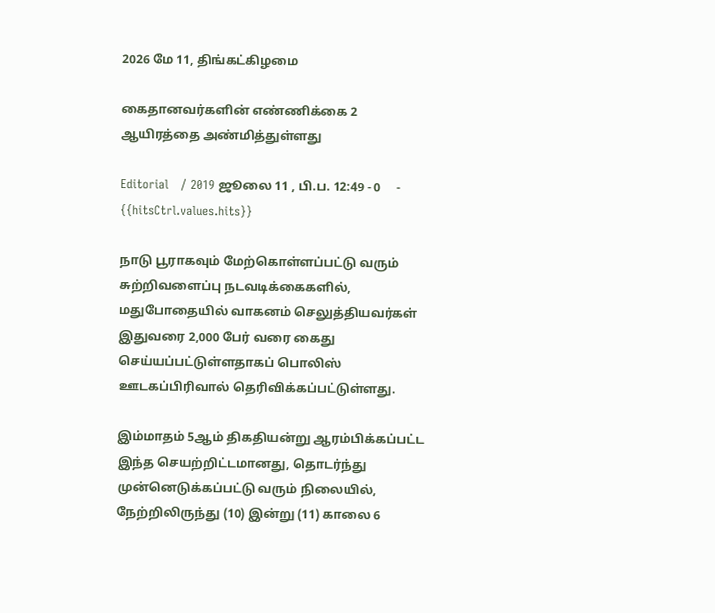2026 மே 11, திங்கட்கிழமை

கைதானவர்களின் எண்ணிக்கை 2 ஆயிரத்தை அண்மித்துள்ளது

Editorial   / 2019 ஜூலை 11 , பி.ப. 12:49 - 0     - {{hitsCtrl.values.hits}}

நாடு பூராகவும் மேற்கொள்ளப்பட்டு வரும் சுற்றிவளைப்பு நடவடிக்கைகளில், மதுபோதையில் வாகனம் செலுத்தியவர்கள் இதுவரை 2,000 பேர் வரை கைது செய்யப்பட்டுள்ளதாகப் பொலிஸ் ஊடகப்பிரிவால் தெரிவிக்கப்பட்டுள்ளது.

இம்மாதம் 5ஆம் திகதியன்று ஆரம்பிக்கப்பட்ட இந்த செயற்றிட்டமானது, தொடர்ந்து முன்னெடுக்கப்பட்டு வரும் நிலையில், நேற்றிலிருந்து (10) இன்று (11) காலை 6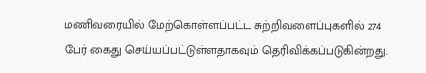மணிவரையில் மேற்கொள்ளப்பட்ட சுற்றிவளைப்புகளில் 274 பேர் கைது செய்யப்பட்டுள்ளதாகவும் தெரிவிக்கப்படுகின்றது.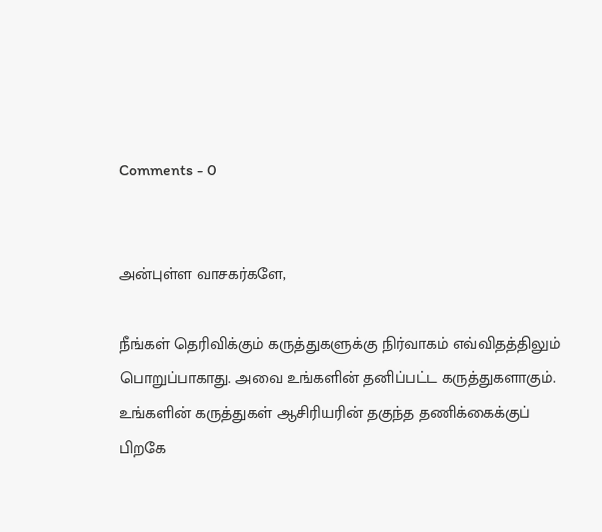Comments - 0


அன்புள்ள வாசகர்களே,

நீங்கள் தெரிவிக்கும் கருத்துகளுக்கு நிர்வாகம் எவ்விதத்திலும் பொறுப்பாகாது. அவை உங்களின் தனிப்பட்ட கருத்துகளாகும். உங்களின் கருத்துகள் ஆசிரியரின் தகுந்த தணிக்கைக்குப் பிறகே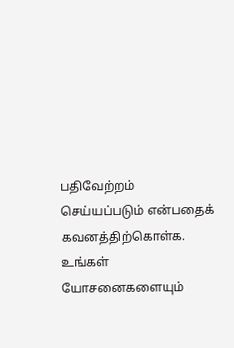பதிவேற்றம் செய்யப்படும் என்பதைக் கவனத்திற்கொள்க. உங்கள் யோசனைகளையும்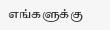எங்களுக்கு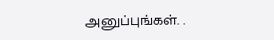அனுப்புங்கள். .